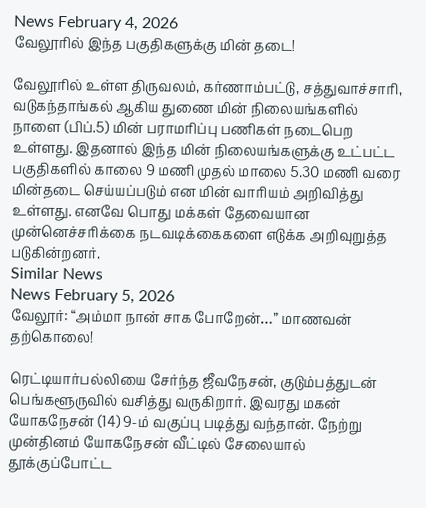News February 4, 2026
வேலூரில் இந்த பகுதிகளுக்கு மின் தடை!

வேலூரில் உள்ள திருவலம், கர்ணாம்பட்டு, சத்துவாச்சாரி, வடுகந்தாங்கல் ஆகிய துணை மின் நிலையங்களில் நாளை (பிப்.5) மின் பராமரிப்பு பணிகள் நடைபெற உள்ளது. இதனால் இந்த மின் நிலையங்களுக்கு உட்பட்ட பகுதிகளில் காலை 9 மணி முதல் மாலை 5.30 மணி வரை மின்தடை செய்யப்படும் என மின் வாரியம் அறிவித்து உள்ளது. எனவே பொது மக்கள் தேவையான முன்னெச்சரிக்கை நடவடிக்கைகளை எடுக்க அறிவுறுத்த படுகின்றனர்.
Similar News
News February 5, 2026
வேலூர்: “அம்மா நான் சாக போறேன்…” மாணவன் தற்கொலை!

ரெட்டியார்பல்லியை சேர்ந்த ஜீவநேசன், குடும்பத்துடன் பெங்களூருவில் வசித்து வருகிறார். இவரது மகன் யோகநேசன் (14) 9-ம் வகுப்பு படித்து வந்தான். நேற்று முன்தினம் யோகநேசன் வீட்டில் சேலையால் தூக்குப்போட்ட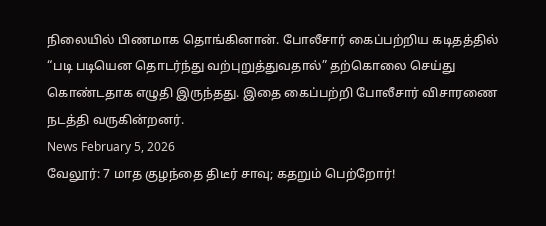நிலையில் பிணமாக தொங்கினான். போலீசார் கைப்பற்றிய கடிதத்தில் “படி படியென தொடர்ந்து வற்புறுத்துவதால்” தற்கொலை செய்து கொண்டதாக எழுதி இருந்தது. இதை கைப்பற்றி போலீசார் விசாரணை நடத்தி வருகின்றனர்.
News February 5, 2026
வேலூர்: 7 மாத குழந்தை திடீர் சாவு; கதறும் பெற்றோர்!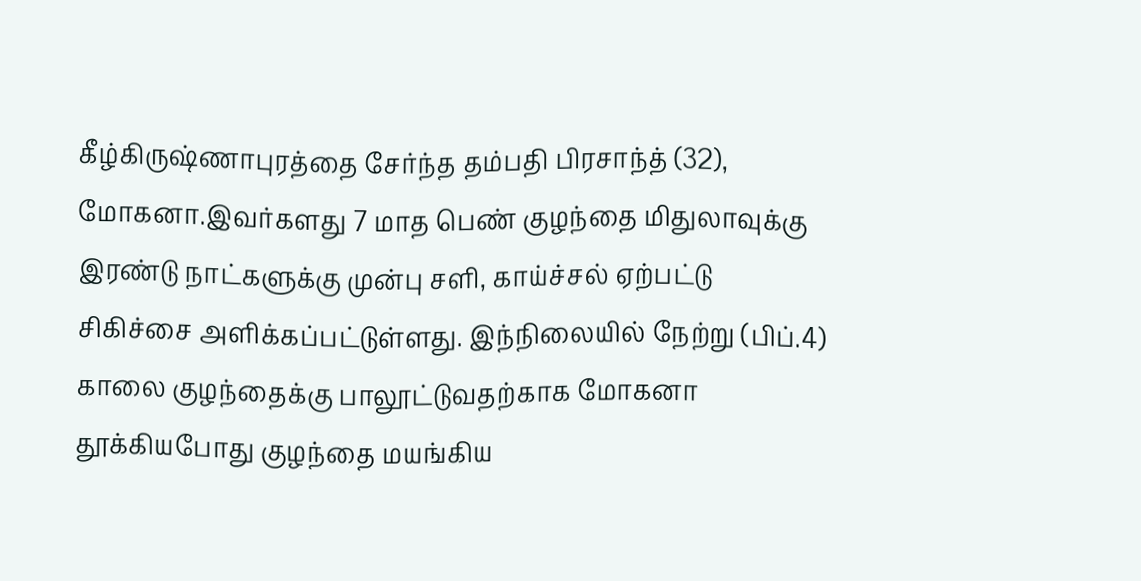கீழ்கிருஷ்ணாபுரத்தை சேர்ந்த தம்பதி பிரசாந்த் (32), மோகனா.இவர்களது 7 மாத பெண் குழந்தை மிதுலாவுக்கு இரண்டு நாட்களுக்கு முன்பு சளி, காய்ச்சல் ஏற்பட்டு சிகிச்சை அளிக்கப்பட்டுள்ளது. இந்நிலையில் நேற்று (பிப்.4) காலை குழந்தைக்கு பாலூட்டுவதற்காக மோகனா தூக்கியபோது குழந்தை மயங்கிய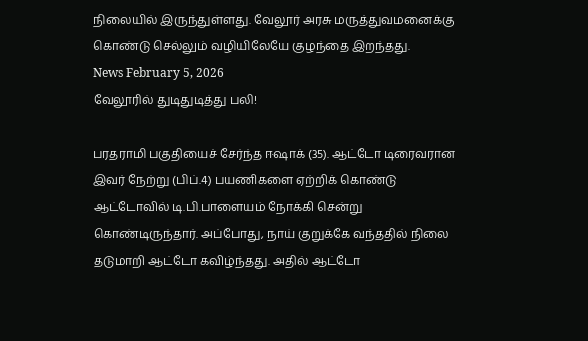நிலையில் இருந்துள்ளது. வேலூர் அரசு மருத்துவமனைக்கு கொண்டு செல்லும் வழியிலேயே குழந்தை இறந்தது.
News February 5, 2026
வேலூரில் துடிதுடித்து பலி!

பரதராமி பகுதியைச் சேர்ந்த ஈஷாக் (35). ஆட்டோ டிரைவரான இவர் நேற்று (பிப்.4) பயணிகளை ஏற்றிக் கொண்டு ஆட்டோவில் டி.பி.பாளையம் நோக்கி சென்று கொண்டிருந்தார். அப்போது, நாய் குறுக்கே வந்ததில் நிலை தடுமாறி ஆட்டோ கவிழ்ந்தது. அதில் ஆட்டோ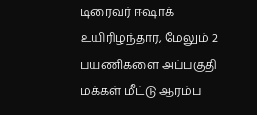டிரைவர் ஈஷாக் உயிரிழந்தார, மேலும் 2 பயணிகளை அப்பகுதி மக்கள் மீட்டு ஆரம்ப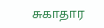சுகாதார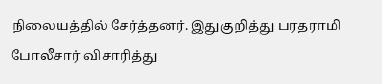நிலையத்தில் சேர்த்தனர். இதுகுறித்து பரதராமி போலீசார் விசாரித்து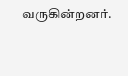வருகின்றனர்.